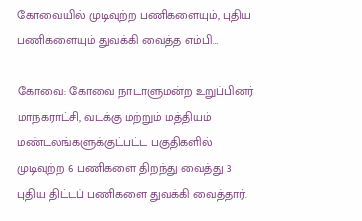கோவையில் முடிவுற்ற பணிகளையும், புதிய பணிகளையும் துவக்கி வைத்த எம்பி…

கோவை: கோவை நாடாளுமன்ற உறுப்பினர் மாநகராட்சி, வடக்கு மற்றும் மத்தியம் மண்டலங்களுக்குட்பட்ட பகுதிகளில் முடிவுற்ற 6 பணிகளை திறந்து வைத்து 3 புதிய திட்டப் பணிகளை துவக்கி வைத்தார்.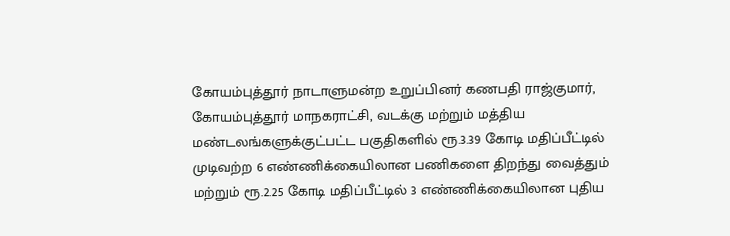கோயம்புத்தூர் நாடாளுமன்ற உறுப்பினர் கணபதி ராஜ்குமார், கோயம்புத்தூர் மாநகராட்சி, வடக்கு மற்றும் மத்திய மண்டலங்களுக்குட்பட்ட பகுதிகளில் ரூ.3.39 கோடி மதிப்பீட்டில் முடிவற்ற 6 எண்ணிக்கையிலான பணிகளை திறந்து வைத்தும் மற்றும் ரூ.2.25 கோடி மதிப்பீட்டில் 3 எண்ணிக்கையிலான புதிய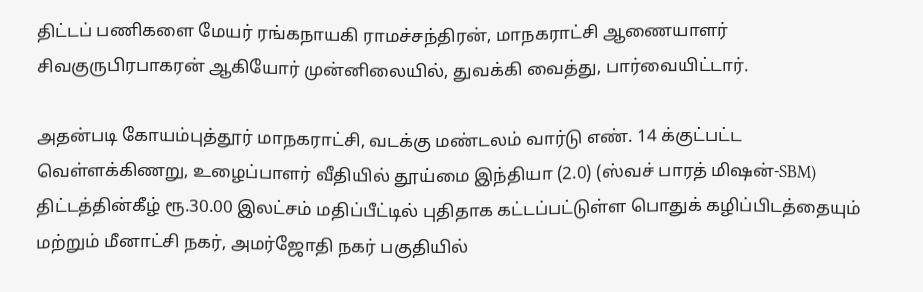திட்டப் பணிகளை மேயர் ரங்கநாயகி ராமச்சந்திரன், மாநகராட்சி ஆணையாளர் சிவகுருபிரபாகரன் ஆகியோர் முன்னிலையில், துவக்கி வைத்து, பார்வையிட்டார்.

அதன்படி கோயம்புத்தூர் மாநகராட்சி, வடக்கு மண்டலம் வார்டு எண். 14 க்குட்பட்ட வெள்ளக்கிணறு, உழைப்பாளர் வீதியில் தூய்மை இந்தியா (2.0) (ஸ்வச் பாரத் மிஷன்-SBM) திட்டத்தின்கீழ் ரூ.30.00 இலட்சம் மதிப்பீட்டில் புதிதாக கட்டப்பட்டுள்ள பொதுக் கழிப்பிடத்தையும் மற்றும் மீனாட்சி நகர், அமர்ஜோதி நகர் பகுதியில்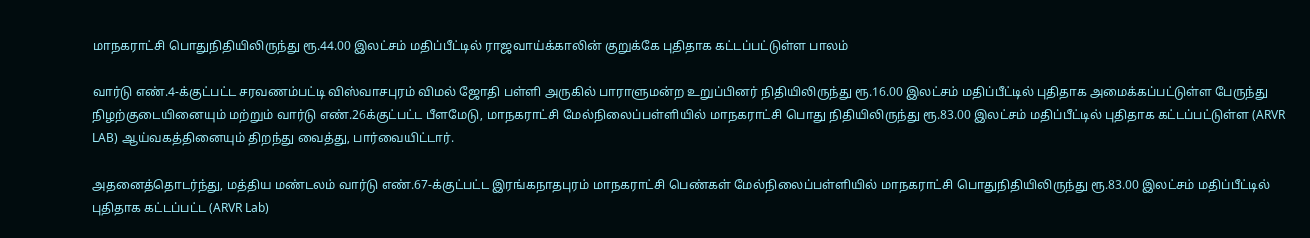மாநகராட்சி பொதுநிதியிலிருந்து ரூ.44.00 இலட்சம் மதிப்பீட்டில் ராஜவாய்க்காலின் குறுக்கே புதிதாக கட்டப்பட்டுள்ள பாலம்

வார்டு எண்.4-க்குட்பட்ட சரவணம்பட்டி விஸ்வாசபுரம் விமல் ஜோதி பள்ளி அருகில் பாராளுமன்ற உறுப்பினர் நிதியிலிருந்து ரூ.16.00 இலட்சம் மதிப்பீட்டில் புதிதாக அமைக்கப்பட்டுள்ள பேருந்து நிழற்குடையினையும் மற்றும் வார்டு எண்.26க்குட்பட்ட பீளமேடு, மாநகராட்சி மேல்நிலைப்பள்ளியில் மாநகராட்சி பொது நிதியிலிருந்து ரூ.83.00 இலட்சம் மதிப்பீட்டில் புதிதாக கட்டப்பட்டுள்ள (ARVR LAB) ஆய்வகத்தினையும் திறந்து வைத்து, பார்வையிட்டார்.

அதனைத்தொடர்ந்து, மத்திய மண்டலம் வார்டு எண்.67-க்குட்பட்ட இரங்கநாதபுரம் மாநகராட்சி பெண்கள் மேல்நிலைப்பள்ளியில் மாநகராட்சி பொதுநிதியிலிருந்து ரூ.83.00 இலட்சம் மதிப்பீட்டில் புதிதாக கட்டப்பட்ட (ARVR Lab)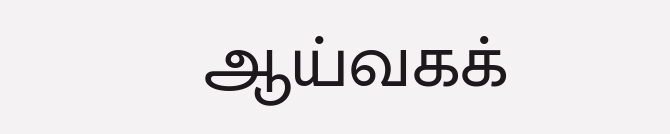ஆய்வகக்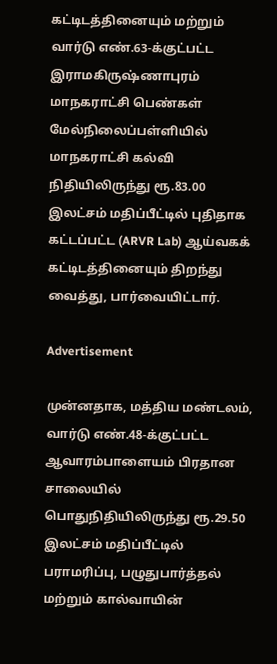கட்டிடத்தினையும் மற்றும் வார்டு எண்.63-க்குட்பட்ட இராமகிருஷ்ணாபுரம் மாநகராட்சி பெண்கள் மேல்நிலைப்பள்ளியில் மாநகராட்சி கல்வி நிதியிலிருந்து ரூ.83.00 இலட்சம் மதிப்பீட்டில் புதிதாக கட்டப்பட்ட (ARVR Lab) ஆய்வகக் கட்டிடத்தினையும் திறந்து வைத்து, பார்வையிட்டார்.

Advertisement

முன்னதாக, மத்திய மண்டலம், வார்டு எண்.48-க்குட்பட்ட ஆவாரம்பாளையம் பிரதான சாலையில் பொதுநிதியிலிருந்து ரூ.29.50 இலட்சம் மதிப்பீட்டில் பராமரிப்பு, பழுதுபார்த்தல் மற்றும் கால்வாயின்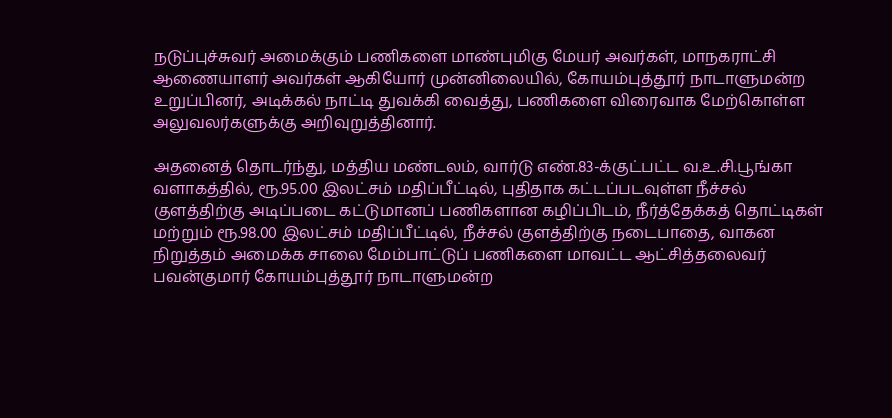நடுப்புச்சுவர் அமைக்கும் பணிகளை மாண்புமிகு மேயர் அவர்கள், மாநகராட்சி ஆணையாளர் அவர்கள் ஆகியோர் முன்னிலையில், கோயம்புத்தூர் நாடாளுமன்ற உறுப்பினர், அடிக்கல் நாட்டி துவக்கி வைத்து, பணிகளை விரைவாக மேற்கொள்ள அலுவலர்களுக்கு அறிவுறுத்தினார்.

அதனைத் தொடர்ந்து, மத்திய மண்டலம், வார்டு எண்.83-க்குட்பட்ட வ.உ.சி.பூங்கா வளாகத்தில், ரூ.95.00 இலட்சம் மதிப்பீட்டில், புதிதாக கட்டப்படவுள்ள நீச்சல் குளத்திற்கு அடிப்படை கட்டுமானப் பணிகளான கழிப்பிடம், நீர்த்தேக்கத் தொட்டிகள் மற்றும் ரூ.98.00 இலட்சம் மதிப்பீட்டில், நீச்சல் குளத்திற்கு நடைபாதை, வாகன நிறுத்தம் அமைக்க சாலை மேம்பாட்டுப் பணிகளை மாவட்ட ஆட்சித்தலைவர் பவன்குமார் கோயம்புத்தூர் நாடாளுமன்ற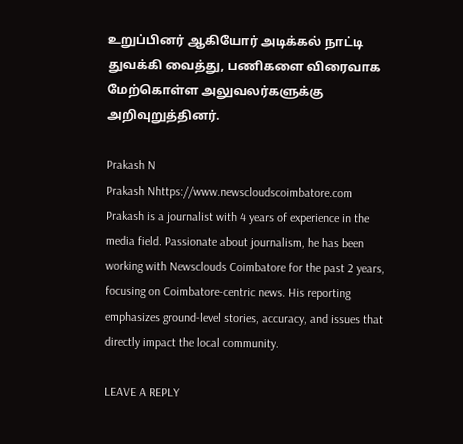உறுப்பினர் ஆகியோர் அடிக்கல் நாட்டி துவக்கி வைத்து, பணிகளை விரைவாக மேற்கொள்ள அலுவலர்களுக்கு அறிவுறுத்தினர்.

Prakash N
Prakash Nhttps://www.newscloudscoimbatore.com
Prakash is a journalist with 4 years of experience in the media field. Passionate about journalism, he has been working with Newsclouds Coimbatore for the past 2 years, focusing on Coimbatore-centric news. His reporting emphasizes ground-level stories, accuracy, and issues that directly impact the local community.

LEAVE A REPLY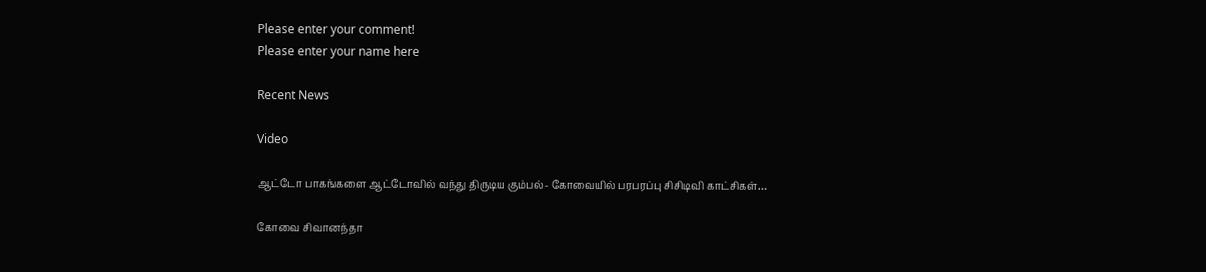Please enter your comment!
Please enter your name here

Recent News

Video

ஆட்டோ பாகங்களை ஆட்டோவில் வந்து திருடிய கும்பல்- கோவையில் பரபரப்பு சிசிடிவி காட்சிகள்…

கோவை சிவானந்தா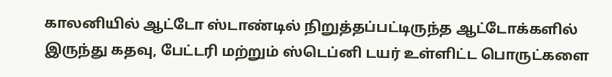காலனியில் ஆட்டோ ஸ்டாண்டில் நிறுத்தப்பட்டிருந்த ஆட்டோக்களில் இருந்து கதவு, பேட்டரி மற்றும் ஸ்டெப்னி டயர் உள்ளிட்ட பொருட்களை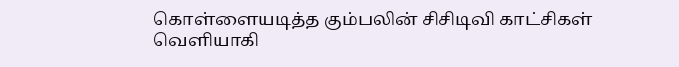கொள்ளையடித்த கும்பலின் சிசிடிவி காட்சிகள் வெளியாகி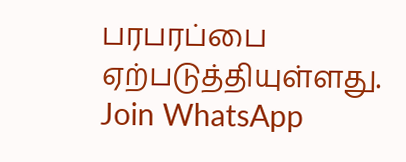பரபரப்பை ஏற்படுத்தியுள்ளது.
Join WhatsApp